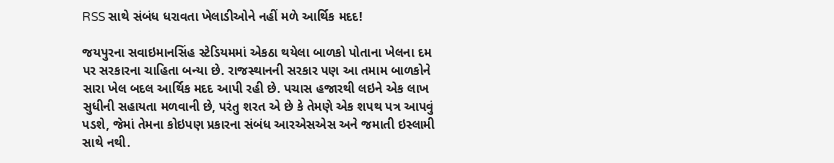RSS સાથે સંબંધ ધરાવતા ખેલાડીઓને નહીં મળે આર્થિક મદદ!

જયપુરના સવાઇમાનસિંહ સ્ટેડિયમમાં એકઠા થયેલા બાળકો પોતાના ખેલના દમ પર સરકારના ચાહિતા બન્યા છે. રાજસ્થાનની સરકાર પણ આ તમામ બાળકોને સારા ખેલ બદલ આર્થિક મદદ આપી રહી છે. પચાસ હજારથી લઇને એક લાખ સુધીની સહાયતા મળવાની છે, પરંતુ શરત એ છે કે તેમણે એક શપથ પત્ર આપવું પડશે, જેમાં તેમના કોઇપણ પ્રકારના સંબંધ આરએસએસ અને જમાતી ઇસ્લામી સાથે નથી.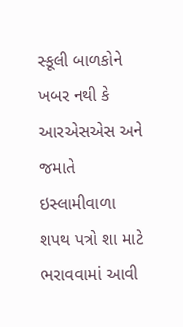સ્કૂલી બાળકોને ખબર નથી કે આરએસએસ અને જમાતે ઇસ્લામીવાળા શપથ પત્રો શા માટે ભરાવવામાં આવી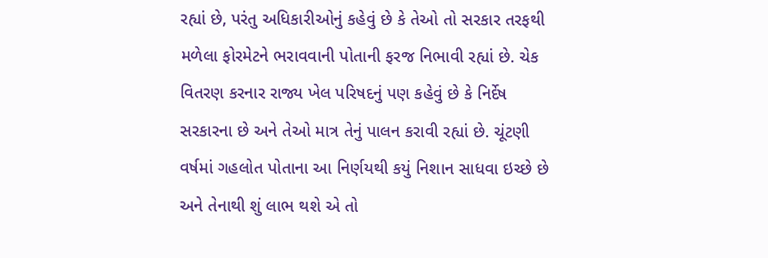રહ્યાં છે, પરંતુ અધિકારીઓનું કહેવું છે કે તેઓ તો સરકાર તરફથી મળેલા ફોરમેટને ભરાવવાની પોતાની ફરજ નિભાવી રહ્યાં છે. ચેક વિતરણ કરનાર રાજ્ય ખેલ પરિષદનું પણ કહેવું છે કે નિર્દેષ સરકારના છે અને તેઓ માત્ર તેનું પાલન કરાવી રહ્યાં છે. ચૂંટણી વર્ષમાં ગહલોત પોતાના આ નિર્ણયથી કયું નિશાન સાધવા ઇચ્છે છે અને તેનાથી શું લાભ થશે એ તો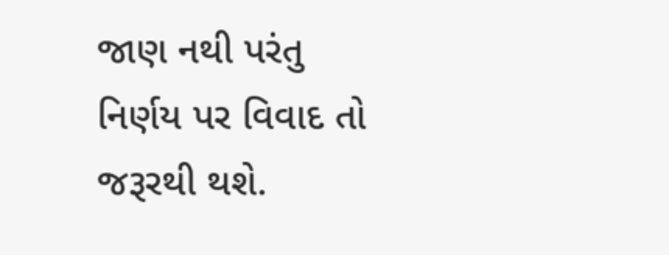જાણ નથી પરંતુ નિર્ણય પર વિવાદ તો જરૂરથી થશે.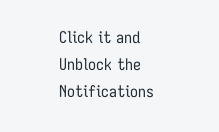Click it and Unblock the Notifications